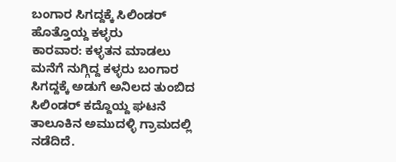ಬಂಗಾರ ಸಿಗದ್ದಕ್ಕೆ ಸಿಲಿಂಡರ್ ಹೊತ್ತೊಯ್ದ ಕಳ್ಳರು
ಕಾರವಾರ: ಕಳ್ಳತನ ಮಾಡಲು ಮನೆಗೆ ನುಗ್ಗಿದ್ದ ಕಳ್ಳರು ಬಂಗಾರ ಸಿಗದ್ದಕ್ಕೆ ಅಡುಗೆ ಅನಿಲದ ತುಂಬಿದ ಸಿಲಿಂಡರ್ ಕದ್ದೊಯ್ದ ಘಟನೆ ತಾಲೂಕಿನ ಅಮುದಳ್ಳಿ ಗ್ರಾಮದಲ್ಲಿ ನಡೆದಿದೆ.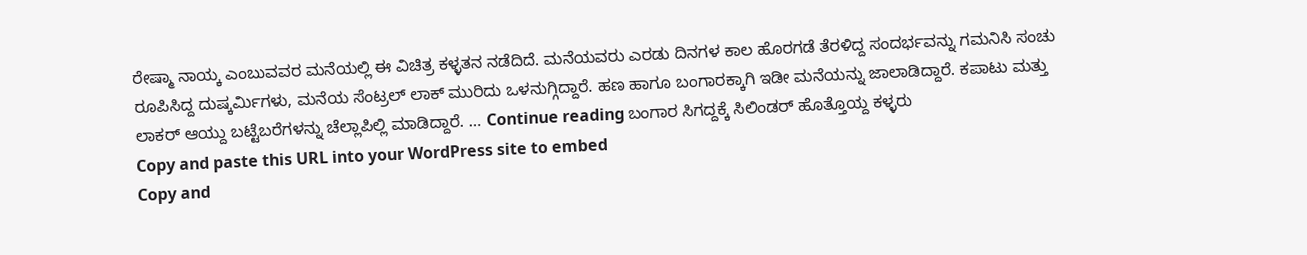ರೇಷ್ಮಾ ನಾಯ್ಕ ಎಂಬುವವರ ಮನೆಯಲ್ಲಿ ಈ ವಿಚಿತ್ರ ಕಳ್ಳತನ ನಡೆದಿದೆ. ಮನೆಯವರು ಎರಡು ದಿನಗಳ ಕಾಲ ಹೊರಗಡೆ ತೆರಳಿದ್ದ ಸಂದರ್ಭವನ್ನು ಗಮನಿಸಿ ಸಂಚು ರೂಪಿಸಿದ್ದ ದುಷ್ಕರ್ಮಿಗಳು, ಮನೆಯ ಸೆಂಟ್ರಲ್ ಲಾಕ್ ಮುರಿದು ಒಳನುಗ್ಗಿದ್ದಾರೆ. ಹಣ ಹಾಗೂ ಬಂಗಾರಕ್ಕಾಗಿ ಇಡೀ ಮನೆಯನ್ನು ಜಾಲಾಡಿದ್ದಾರೆ. ಕಪಾಟು ಮತ್ತು ಲಾಕರ್ ಆಯ್ದು ಬಟ್ಟೆಬರೆಗಳನ್ನು ಚೆಲ್ಲಾಪಿಲ್ಲಿ ಮಾಡಿದ್ದಾರೆ. … Continue reading ಬಂಗಾರ ಸಿಗದ್ದಕ್ಕೆ ಸಿಲಿಂಡರ್ ಹೊತ್ತೊಯ್ದ ಕಳ್ಳರು
Copy and paste this URL into your WordPress site to embed
Copy and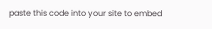paste this code into your site to embed